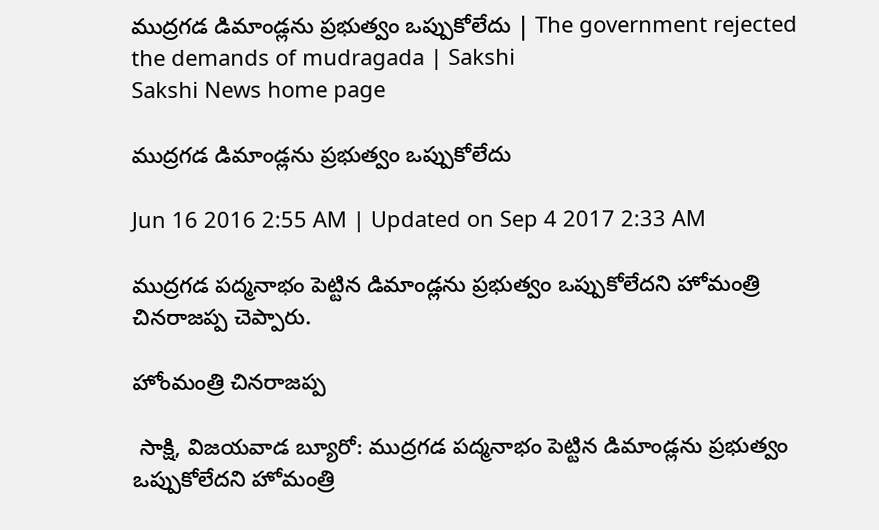ముద్రగడ డిమాండ్లను ప్రభుత్వం ఒప్పుకోలేదు | The government rejected the demands of mudragada | Sakshi
Sakshi News home page

ముద్రగడ డిమాండ్లను ప్రభుత్వం ఒప్పుకోలేదు

Jun 16 2016 2:55 AM | Updated on Sep 4 2017 2:33 AM

ముద్రగడ పద్మనాభం పెట్టిన డిమాండ్లను ప్రభుత్వం ఒప్పుకోలేదని హోమంత్రి చినరాజప్ప చెప్పారు.

హోంమంత్రి చినరాజప్ప

 సాక్షి, విజయవాడ బ్యూరో: ముద్రగడ పద్మనాభం పెట్టిన డిమాండ్లను ప్రభుత్వం ఒప్పుకోలేదని హోమంత్రి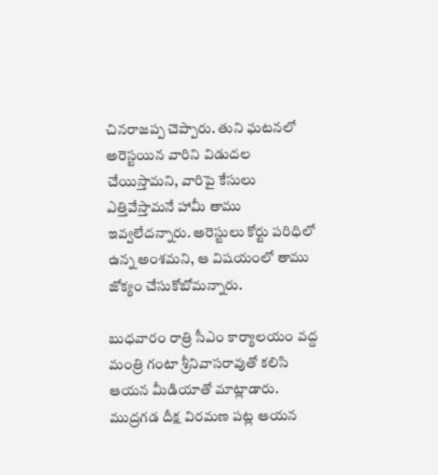చినరాజప్ప చెప్పారు. తుని ఘటనలో అరెస్టయిన వారిని విడుదల చేయిస్తామని, వారిపై కేసులు ఎత్తివేస్తామనే హామీ తాము ఇవ్వలేదన్నారు. అరెస్టులు కోర్టు పరిధిలో ఉన్న అంశమని, ఆ విషయంలో తాము జోక్యం చేసుకోబోమన్నారు.

బుధవారం రాత్రి సీఎం కార్యాలయం వద్ద మంత్రి గంటా శ్రీనివాసరావుతో కలిసి ఆయన మీడియాతో మాట్లాడారు. ముద్రగడ దీక్ష విరమణ పట్ల ఆయన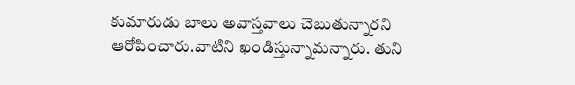కుమారుడు బాలు అవాస్తవాలు చెబుతున్నారని ఆరోపించారు.వాటిని ఖండిస్తున్నామన్నారు. తుని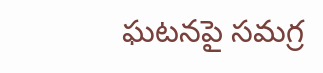ఘటనపై సమగ్ర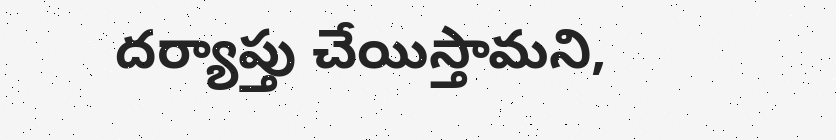దర్యాప్తు చేయిస్తామని,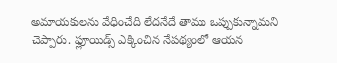అమాయకులను వేధించేది లేదనేదే తాము ఒప్పుకున్నామని చెప్పారు. ఫ్లూయిడ్స్ ఎక్కించిన నేపథ్యంలో ఆయన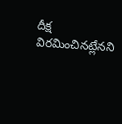దీక్ష విరమించినట్లేనని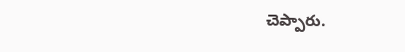చెప్పారు.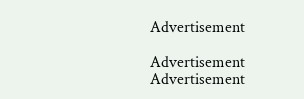Advertisement

Advertisement
Advertisement